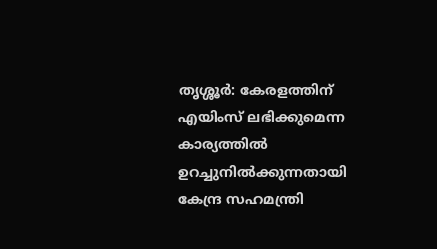തൃശ്ശൂർ: കേരളത്തിന് എയിംസ് ലഭിക്കുമെന്ന കാര്യത്തിൽ ഉറച്ചുനിൽക്കുന്നതായി കേന്ദ്ര സഹമന്ത്രി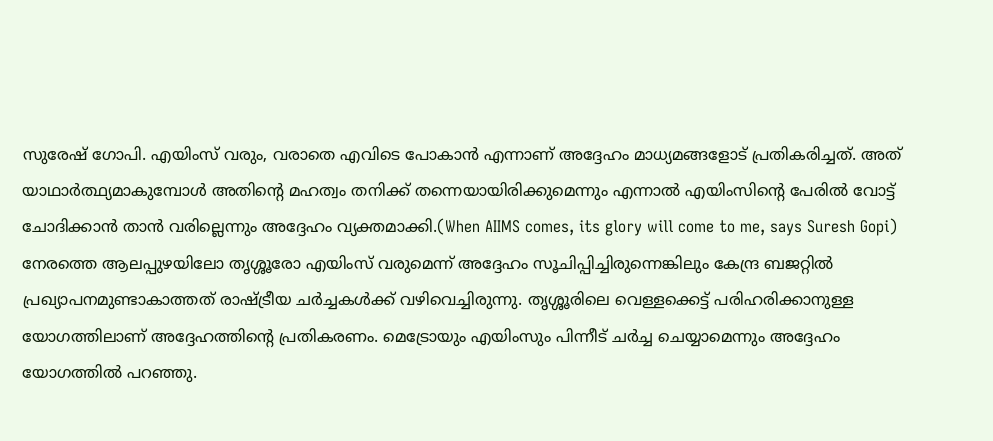സുരേഷ് ഗോപി. എയിംസ് വരും, വരാതെ എവിടെ പോകാൻ എന്നാണ് അദ്ദേഹം മാധ്യമങ്ങളോട് പ്രതികരിച്ചത്. അത് യാഥാർത്ഥ്യമാകുമ്പോൾ അതിന്റെ മഹത്വം തനിക്ക് തന്നെയായിരിക്കുമെന്നും എന്നാൽ എയിംസിന്റെ പേരിൽ വോട്ട് ചോദിക്കാൻ താൻ വരില്ലെന്നും അദ്ദേഹം വ്യക്തമാക്കി.(When AIIMS comes, its glory will come to me, says Suresh Gopi)
നേരത്തെ ആലപ്പുഴയിലോ തൃശ്ശൂരോ എയിംസ് വരുമെന്ന് അദ്ദേഹം സൂചിപ്പിച്ചിരുന്നെങ്കിലും കേന്ദ്ര ബജറ്റിൽ പ്രഖ്യാപനമുണ്ടാകാത്തത് രാഷ്ട്രീയ ചർച്ചകൾക്ക് വഴിവെച്ചിരുന്നു. തൃശ്ശൂരിലെ വെള്ളക്കെട്ട് പരിഹരിക്കാനുള്ള യോഗത്തിലാണ് അദ്ദേഹത്തിൻ്റെ പ്രതികരണം. മെട്രോയും എയിംസും പിന്നീട് ചർച്ച ചെയ്യാമെന്നും അദ്ദേഹം യോഗത്തിൽ പറഞ്ഞു.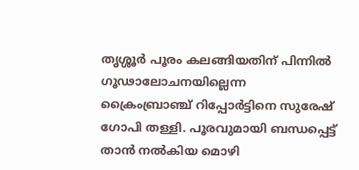തൃശ്ശൂർ പൂരം കലങ്ങിയതിന് പിന്നിൽ ഗൂഢാലോചനയില്ലെന്ന ക്രൈംബ്രാഞ്ച് റിപ്പോർട്ടിനെ സുരേഷ് ഗോപി തള്ളി. പൂരവുമായി ബന്ധപ്പെട്ട് താൻ നൽകിയ മൊഴി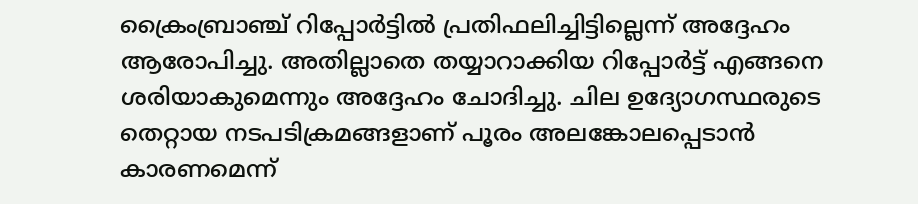ക്രൈംബ്രാഞ്ച് റിപ്പോർട്ടിൽ പ്രതിഫലിച്ചിട്ടില്ലെന്ന് അദ്ദേഹം ആരോപിച്ചു. അതില്ലാതെ തയ്യാറാക്കിയ റിപ്പോർട്ട് എങ്ങനെ ശരിയാകുമെന്നും അദ്ദേഹം ചോദിച്ചു. ചില ഉദ്യോഗസ്ഥരുടെ തെറ്റായ നടപടിക്രമങ്ങളാണ് പൂരം അലങ്കോലപ്പെടാൻ കാരണമെന്ന്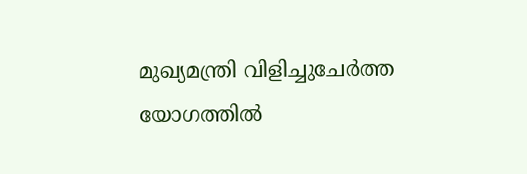മുഖ്യമന്ത്രി വിളിച്ചുചേർത്ത യോഗത്തിൽ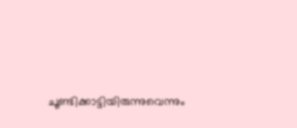ചൂണ്ടിക്കാട്ടിയിരുന്നുവെന്നും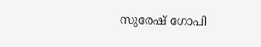സുരേഷ് ഗോപി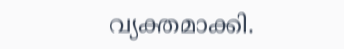വ്യക്തമാക്കി.